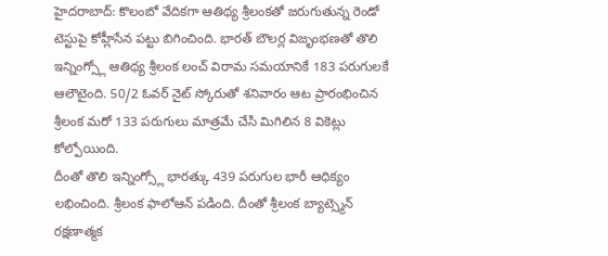హైదరాబాద్: కొలంబో వేదికగా ఆతిథ్య శ్రీలంకతో జరుగుతున్న రెండో టెస్టుపై కోహ్లీసేన పట్టు బిగించింది. భారత్ బౌలర్ల విజృంభణతో తొలి ఇన్నింగ్స్లో ఆతిథ్య శ్రీలంక లంచ్ విరామ సమయానికే 183 పరుగులకే ఆలౌటైంది. 50/2 ఓవర్ నైట్ స్కోరుతో శనివారం ఆట ప్రారంభించిన శ్రీలంక మరో 133 పరుగులు మాత్రమే చేసి మిగిలిన 8 వికెట్లు కోల్పోయింది.
దీంతో తొలి ఇన్నింగ్స్లో భారత్కు 439 పరుగుల భారీ ఆధిక్యం లభించింది. శ్రీలంక ఫాలోఆన్ పడింది. దీంతో శ్రీలంక బ్యాట్స్మెన్ రక్షణాత్మక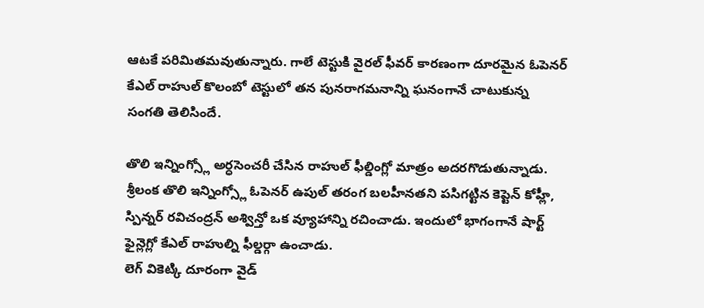ఆటకే పరిమితమవుతున్నారు. గాలే టెస్టుకి వైరల్ ఫీవర్ కారణంగా దూరమైన ఓపెనర్ కేఎల్ రాహుల్ కొలంబో టెస్టులో తన పునరాగమనాన్ని ఘనంగానే చాటుకున్న సంగతి తెలిసిందే.

తొలి ఇన్నింగ్స్లో అర్ధసెంచరీ చేసిన రాహుల్ ఫీల్డింగ్లో మాత్రం అదరగొడుతున్నాడు. శ్రీలంక తొలి ఇన్నింగ్స్లో ఓపెనర్ ఉపుల్ తరంగ బలహీనతని పసిగట్టిన కెప్టెన్ కోహ్లీ, స్పిన్నర్ రవిచంద్రన్ అశ్విన్తో ఒక వ్యూహాన్ని రచించాడు. ఇందులో భాగంగానే షార్ట్ ఫైన్లెగ్లో కేఎల్ రాహుల్ని ఫీల్డర్గా ఉంచాడు.
లెగ్ వికెట్కి దూరంగా వైడ్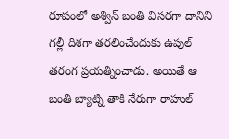రూపంలో అశ్విన్ బంతి విసరగా దానిని గల్లీ దిశగా తరలించేందుకు ఉపుల్ తరంగ ప్రయత్నించాడు. అయితే ఆ బంతి బ్యాట్ని తాకి నేరుగా రాహుల్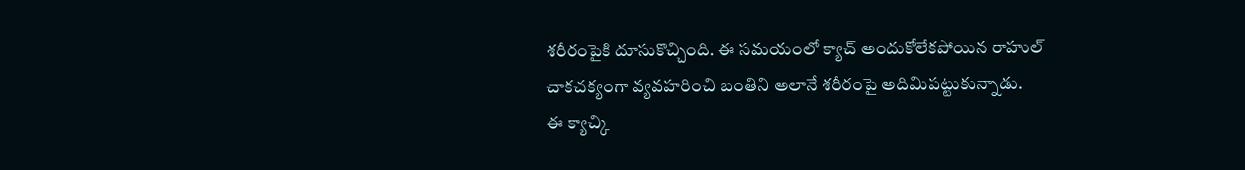శరీరంపైకి దూసుకొచ్చింది. ఈ సమయంలో క్యాచ్ అందుకోలేకపోయిన రాహుల్ చాకచక్యంగా వ్యవహరించి బంతిని అలానే శరీరంపై అదిమిపట్టుకున్నాడు.
ఈ క్యాచ్కి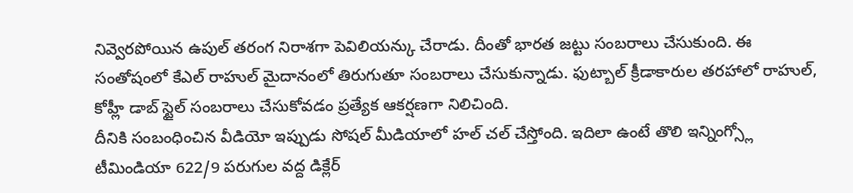నివ్వెరపోయిన ఉపుల్ తరంగ నిరాశగా పెవిలియన్కు చేరాడు. దీంతో భారత జట్టు సంబరాలు చేసుకుంది. ఈ సంతోషంలో కేఎల్ రాహుల్ మైదానంలో తిరుగుతూ సంబరాలు చేసుకున్నాడు. ఫుట్బాల్ క్రీడాకారుల తరహాలో రాహుల్, కోహ్లీ డాబ్ స్టైల్ సంబరాలు చేసుకోవడం ప్రత్యేక ఆకర్షణగా నిలిచింది.
దీనికి సంబంధించిన వీడియో ఇప్పుడు సోషల్ మీడియాలో హల్ చల్ చేస్తోంది. ఇదిలా ఉంటే తొలి ఇన్నింగ్స్లో టీమిండియా 622/9 పరుగుల వద్ద డిక్లేర్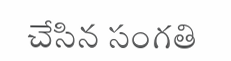చేసిన సంగతి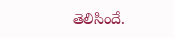తెలిసిందే.